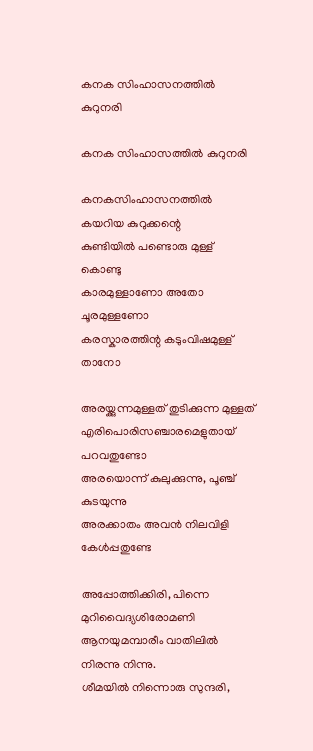കനക സിംഹാസനത്തിൽ കുറുനരി

കനക സിംഹാസത്തിൽ കുറുനരി

കനകസിംഹാസനത്തിൽ കയറിയ കുറുക്കന്റെ
കുണ്ടിയിൽ പണ്ടൊരു മുള്ള് കൊണ്ടു
കാരമുള്ളാണോ അതോ ചൂരമുള്ളണോ
കരസ്കാരത്തിന്റ കടുംവിഷമുള്ള്‌ താനോ

അരയ്ക്കുന്നമുള്ളത് തുടിക്കുന്ന മുള്ളത്
എരിപൊരിസഞ്ചാരമെളുതായ് പറവതുണ്ടോ
അരയൊന്ന് കുലുക്കുന്നു, പൂഞ്ച് കുടയുന്നു
അരക്കാതം അവൻ നിലവിളി കേൾപ്പതുണ്ടേ

അപ്പോത്തിക്കിരി, പിന്നെ മുറിവൈദ്യശിരോമണി
ആനയുമമ്പാരീം വാതിലിൽ നിരന്നു നിന്നു.
ശീമയിൽ നിന്നൊരു സുന്ദരി,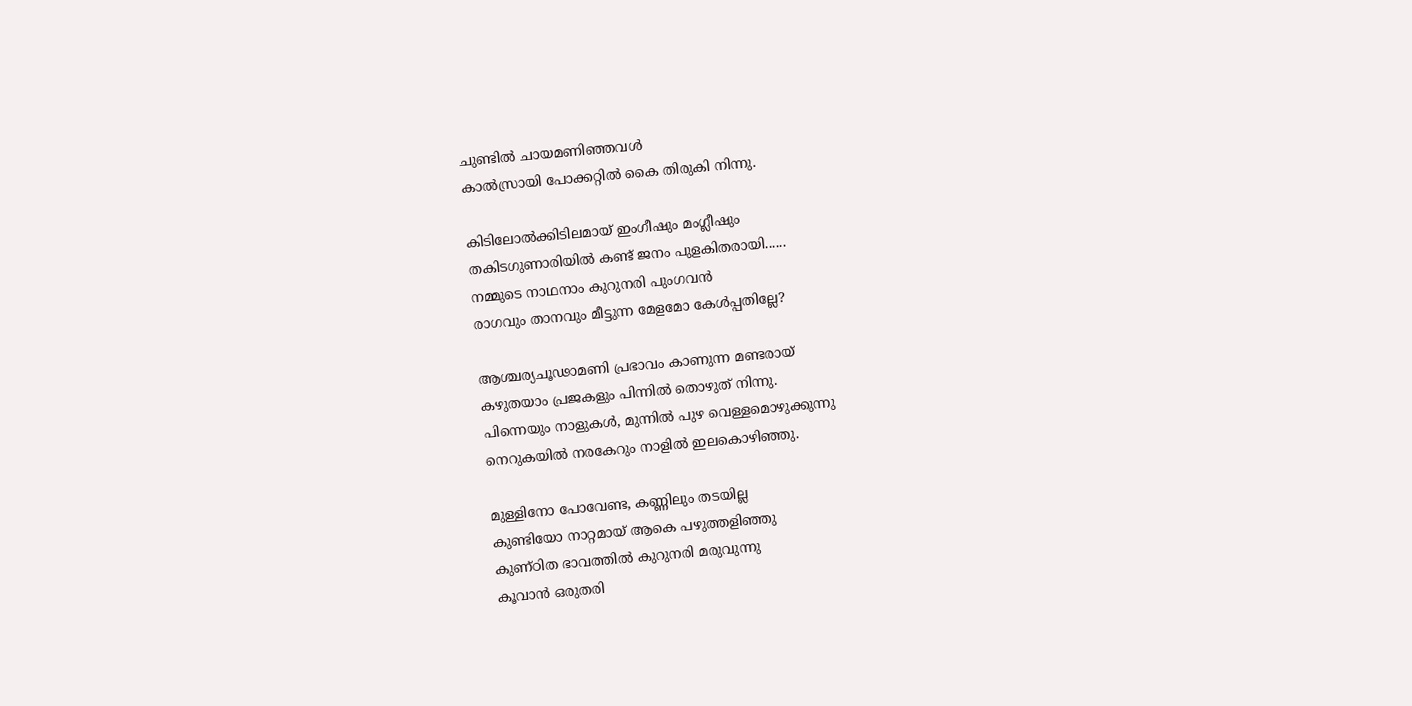ചുണ്ടിൽ ചായമണിഞ്ഞവൾ
കാൽസ്രായി പോക്കറ്റിൽ കൈ തിരുകി നിന്നു.

കിടിലോൽക്കിടിലമായ് ഇംഗീഷും മംഗ്ലീഷും
തകിടഗുണാരിയിൽ കണ്ട് ജനം പുളകിതരായി......
നമ്മുടെ നാഥനാം കുറുനരി പുംഗവൻ
രാഗവും താനവും മീട്ടുന്ന മേളമോ കേൾപ്പതില്ലേ?

ആശ്ചര്യചൂഢാമണി പ്രഭാവം കാണുന്ന മണ്ടരായ്
കഴുതയാം പ്രജകളും പിന്നിൽ തൊഴുത് നിന്നു.
പിന്നെയും നാളുകൾ, മുന്നിൽ പുഴ വെള്ളമൊഴുക്കുന്നു
നെറുകയിൽ നരകേറും നാളിൽ ഇലകൊഴിഞ്ഞു.

മുള്ളിനോ പോവേണ്ട, കണ്ണിലും തടയില്ല
കുണ്ടിയോ നാറ്റമായ്‌ ആകെ പഴുത്തളിഞ്ഞു
കുണ്ഠിത ഭാവത്തിൽ കുറുനരി മരുവുന്നു
കൂവാൻ ഒരുതരി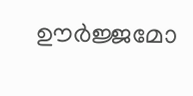ഊർജ്ജമോ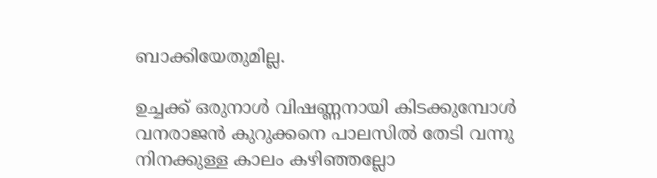ബാക്കിയേതുമില്ല.

ഉച്ചക്ക് ഒരുനാൾ വിഷണ്ണനായി കിടക്കുമ്പോൾ
വനരാജൻ കുറുക്കനെ പാലസിൽ തേടി വന്നു
നിനക്കുള്ള കാലം കഴിഞ്ഞല്ലോ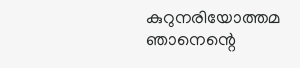കുറുനരിയോത്തമ
ഞാനെന്റെ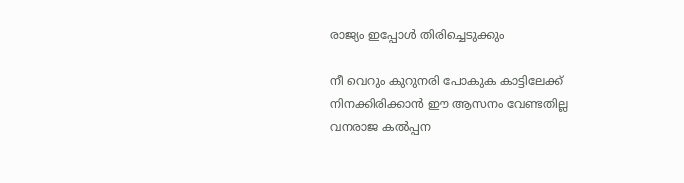രാജ്യം ഇപ്പോൾ തിരിച്ചെടുക്കും

നീ വെറും കുറുനരി പോകുക കാട്ടിലേക്ക്
നിനക്കിരിക്കാൻ ഈ ആസനം വേണ്ടതില്ല
വനരാജ കൽപ്പന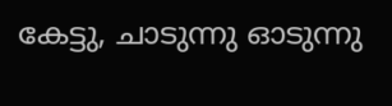കേട്ടു, ചാടുന്നു ഓടുന്നു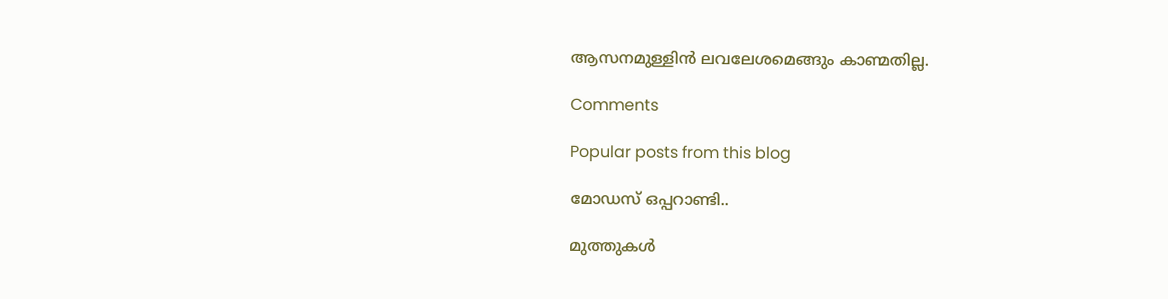ആസനമുള്ളിൻ ലവലേശമെങ്ങും കാണ്മതില്ല.

Comments

Popular posts from this blog

മോഡസ് ഒപ്പറാണ്ടി..

മുത്തുകൾ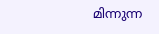മിന്നുന്ന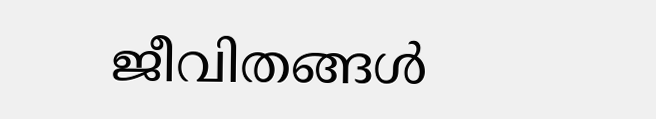ജീവിതങ്ങൾ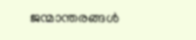ജന്മാന്തരങ്ങൾ